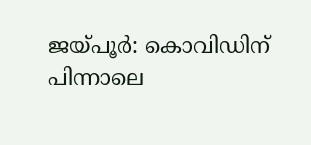ജയ്പൂർ: കൊവിഡിന് പിന്നാലെ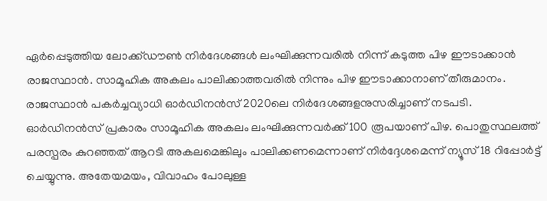ഏർപ്പെടുത്തിയ ലോക്ക്ഡൗൺ നിർദേശങ്ങൾ ലംഘിക്കുന്നവരിൽ നിന്ന് കടുത്ത പിഴ ഈടാക്കാൻ രാജസ്ഥാൻ. സാമൂഹിക അകലം പാലിക്കാത്തവരിൽ നിന്നും പിഴ ഈടാക്കാനാണ് തീരുമാനം. രാജസ്ഥാൻ പകർച്ചവ്യാധി ഓർഡിനൻസ് 2020ലെ നിർദേശങ്ങളനുസരിച്ചാണ് നടപടി.
ഓർഡിനൻസ് പ്രകാരം സാമൂഹിക അകലം ലംഘിക്കുന്നവർക്ക് 100 രൂപയാണ് പിഴ. പൊതുസ്ഥലത്ത് പരസ്പരം കുറഞ്ഞത് ആറടി അകലമെങ്കിലും പാലിക്കണമെന്നാണ് നിർദ്ദേശമെന്ന് ന്യൂസ് 18 റിപ്പോർട്ട് ചെയ്യുന്നു. അതേയമയം, വിവാഹം പോലുള്ള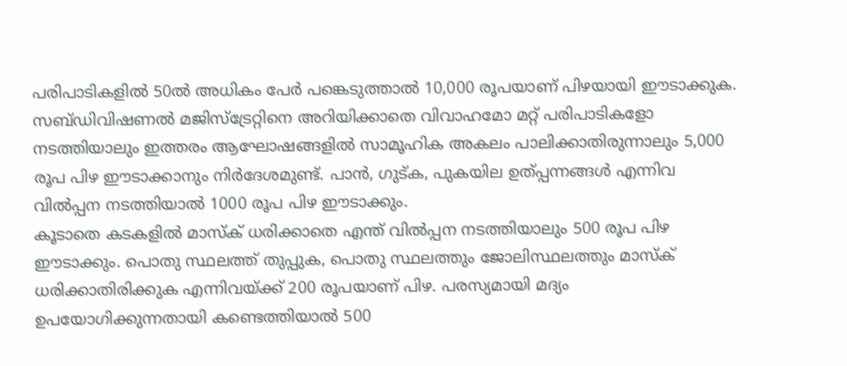പരിപാടികളിൽ 50ൽ അധികം പേർ പങ്കെടുത്താൽ 10,000 രൂപയാണ് പിഴയായി ഈടാക്കുക.
സബ്ഡിവിഷണൽ മജിസ്ട്രേറ്റിനെ അറിയിക്കാതെ വിവാഹമോ മറ്റ് പരിപാടികളോ നടത്തിയാലും ഇത്തരം ആഘോഷങ്ങളിൽ സാമൂഹിക അകലം പാലിക്കാതിരുന്നാലും 5,000 രൂപ പിഴ ഈടാക്കാനും നിർദേശമുണ്ട്. പാൻ, ഗുട്ക, പുകയില ഉത്പ്പന്നങ്ങൾ എന്നിവ വിൽപ്പന നടത്തിയാൽ 1000 രൂപ പിഴ ഈടാക്കും.
കൂടാതെ കടകളിൽ മാസ്ക് ധരിക്കാതെ എന്ത് വിൽപ്പന നടത്തിയാലും 500 രൂപ പിഴ ഈടാക്കും. പൊതു സ്ഥലത്ത് തുപ്പുക, പൊതു സ്ഥലത്തും ജോലിസ്ഥലത്തും മാസ്ക് ധരിക്കാതിരിക്കുക എന്നിവയ്ക്ക് 200 രൂപയാണ് പിഴ. പരസ്യമായി മദ്യം ഉപയോഗിക്കുന്നതായി കണ്ടെത്തിയാൽ 500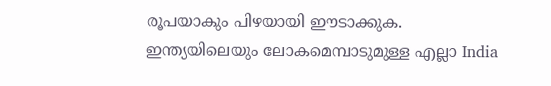രൂപയാകും പിഴയായി ഈടാക്കുക.
ഇന്ത്യയിലെയും ലോകമെമ്പാടുമുള്ള എല്ലാ India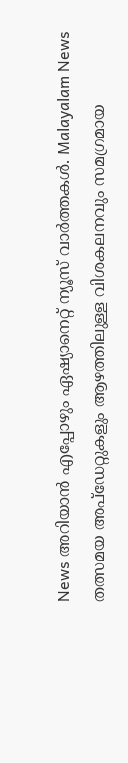News അറിയാൻ എപ്പോഴും ഏഷ്യാനെറ്റ് ന്യൂസ് വാർത്തകൾ. Malayalam News തത്സമയ അപ്ഡേറ്റുകളും ആഴത്തിലുള്ള വിശകലനവും സമഗ്രമായ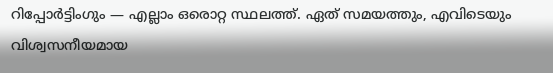റിപ്പോർട്ടിംഗും — എല്ലാം ഒരൊറ്റ സ്ഥലത്ത്. ഏത് സമയത്തും, എവിടെയും വിശ്വസനീയമായ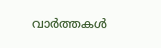വാർത്തകൾ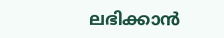ലഭിക്കാൻ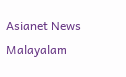Asianet News Malayalam